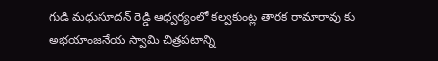గుడి మధుసూదన్ రెడ్డి ఆధ్వర్యంలో కల్వకుంట్ల తారక రామారావు కు అభయాంజనేయ స్వామి చిత్రపటాన్ని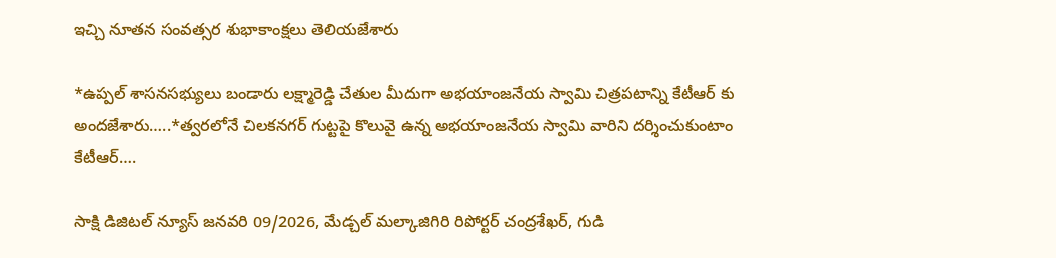ఇచ్చి నూతన సంవత్సర శుభాకాంక్షలు తెలియజేశారు

*ఉప్పల్ శాసనసభ్యులు బండారు లక్ష్మారెడ్డి చేతుల మీదుగా అభయాంజనేయ స్వామి చిత్రపటాన్ని కేటీఆర్ కు అందజేశారు…..*త్వరలోనే చిలకనగర్ గుట్టపై కొలువై ఉన్న అభయాంజనేయ స్వామి వారిని దర్శించుకుంటాం కేటీఆర్….

సాక్షి డిజిటల్ న్యూస్ జనవరి 09/2026, మేడ్చల్ మల్కాజిగిరి రిపోర్టర్ చంద్రశేఖర్, గుడి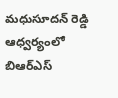మధుసూదన్ రెడ్డి ఆధ్వర్యంలో బిఆర్ఎస్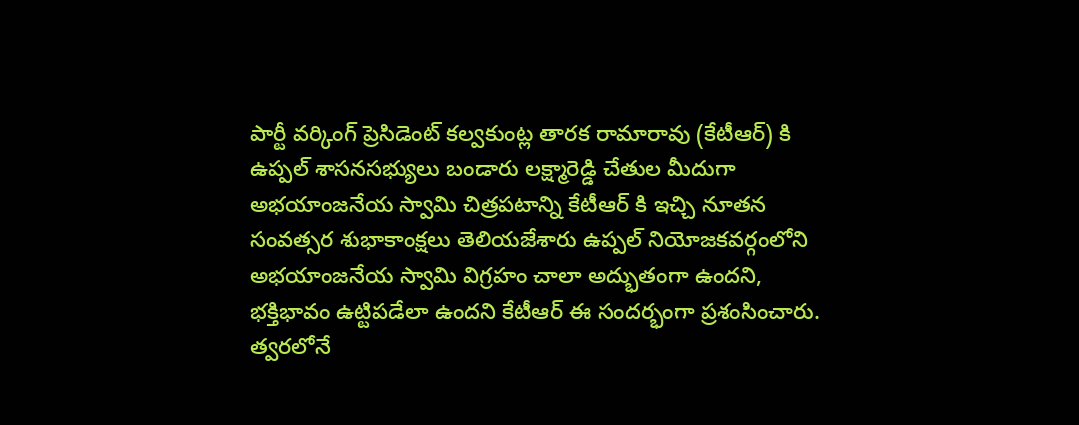పార్టీ వర్కింగ్ ప్రెసిడెంట్ కల్వకుంట్ల తారక రామారావు (కేటీఆర్) కి ఉప్పల్ శాసనసభ్యులు బండారు లక్ష్మారెడ్డి చేతుల మీదుగా అభయాంజనేయ స్వామి చిత్రపటాన్ని కేటీఆర్ కి ఇచ్చి నూతన సంవత్సర శుభాకాంక్షలు తెలియజేశారు ఉప్పల్ నియోజకవర్గంలోని అభయాంజనేయ స్వామి విగ్రహం చాలా అద్భుతంగా ఉందని, భక్తిభావం ఉట్టిపడేలా ఉందని కేటీఆర్ ఈ సందర్భంగా ప్రశంసించారు. త్వరలోనే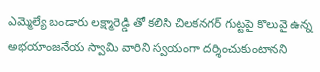ఎమ్మెల్యే బండారు లక్ష్మారెడ్డి తో కలిసి చిలకనగర్ గుట్టపై కొలువై ఉన్న అభయాంజనేయ స్వామి వారిని స్వయంగా దర్శించుకుంటానని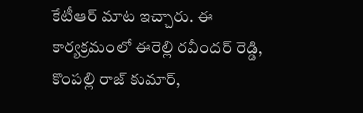కేటీఆర్ మాట ఇచ్చారు. ఈ కార్యక్రమంలో ఈరెల్లి రవీందర్ రెడ్డి, కొంపల్లి రాజ్ కుమార్,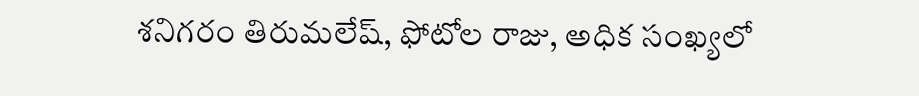శనిగరం తిరుమలేష్, ఫోటోల రాజు, అధిక సంఖ్యలో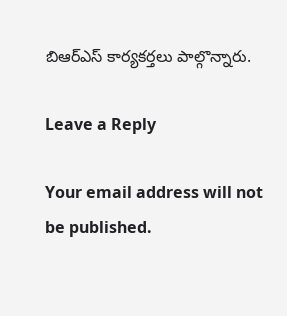బిఆర్ఎస్ కార్యకర్తలు పాల్గొన్నారు.

Leave a Reply

Your email address will not be published.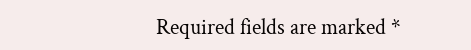Required fields are marked *